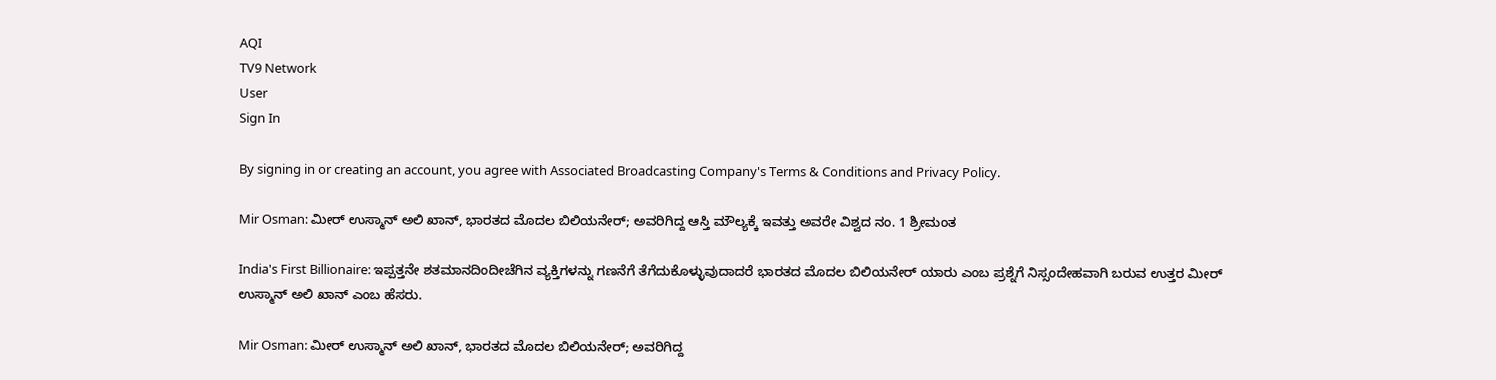AQI
TV9 Network
User
Sign In

By signing in or creating an account, you agree with Associated Broadcasting Company's Terms & Conditions and Privacy Policy.

Mir Osman: ಮೀರ್ ಉಸ್ಮಾನ್ ಅಲಿ ಖಾನ್, ಭಾರತದ ಮೊದಲ ಬಿಲಿಯನೇರ್; ಅವರಿಗಿದ್ದ ಆಸ್ತಿ ಮೌಲ್ಯಕ್ಕೆ ಇವತ್ತು ಅವರೇ ವಿಶ್ವದ ನಂ. 1 ಶ್ರೀಮಂತ

India's First Billionaire: ಇಪ್ಪತ್ತನೇ ಶತಮಾನದಿಂದೀಚೆಗಿನ ವ್ಯಕ್ತಿಗಳನ್ನು ಗಣನೆಗೆ ತೆಗೆದುಕೊಳ್ಳುವುದಾದರೆ ಭಾರತದ ಮೊದಲ ಬಿಲಿಯನೇರ್ ಯಾರು ಎಂಬ ಪ್ರಶ್ನೆಗೆ ನಿಸ್ಸಂದೇಹವಾಗಿ ಬರುವ ಉತ್ತರ ಮೀರ್ ಉಸ್ಮಾನ್ ಅಲಿ ಖಾನ್ ಎಂಬ ಹೆಸರು.

Mir Osman: ಮೀರ್ ಉಸ್ಮಾನ್ ಅಲಿ ಖಾನ್, ಭಾರತದ ಮೊದಲ ಬಿಲಿಯನೇರ್; ಅವರಿಗಿದ್ದ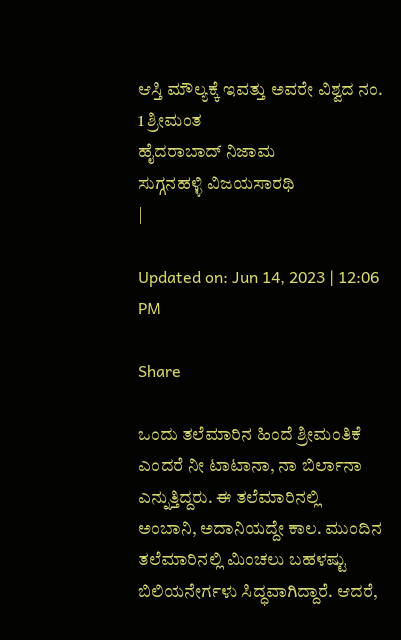ಆಸ್ತಿ ಮೌಲ್ಯಕ್ಕೆ ಇವತ್ತು ಅವರೇ ವಿಶ್ವದ ನಂ. 1 ಶ್ರೀಮಂತ
ಹೈದರಾಬಾದ್ ನಿಜಾಮ
ಸುಗ್ಗನಹಳ್ಳಿ ವಿಜಯಸಾರಥಿ
|

Updated on: Jun 14, 2023 | 12:06 PM

Share

ಒಂದು ತಲೆಮಾರಿನ ಹಿಂದೆ ಶ್ರೀಮಂತಿಕೆ ಎಂದರೆ ನೀ ಟಾಟಾನಾ, ನಾ ಬಿರ್ಲಾನಾ ಎನ್ನುತ್ತಿದ್ದರು. ಈ ತಲೆಮಾರಿನಲ್ಲಿ ಅಂಬಾನಿ, ಅದಾನಿಯದ್ದೇ ಕಾಲ. ಮುಂದಿನ ತಲೆಮಾರಿನಲ್ಲಿ ಮಿಂಚಲು ಬಹಳಷ್ಟು ಬಿಲಿಯನೇರ್ಗಳು ಸಿದ್ಧವಾಗಿದ್ದಾರೆ. ಆದರೆ,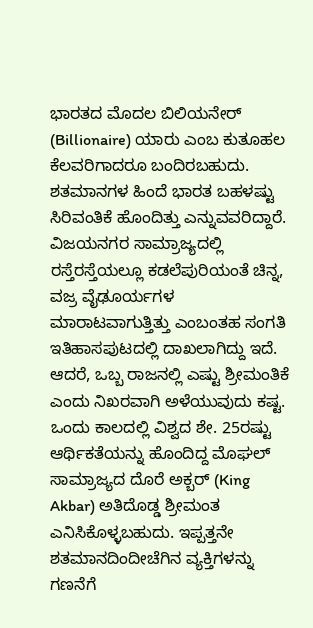ಭಾರತದ ಮೊದಲ ಬಿಲಿಯನೇರ್ (Billionaire) ಯಾರು ಎಂಬ ಕುತೂಹಲ ಕೆಲವರಿಗಾದರೂ ಬಂದಿರಬಹುದು. ಶತಮಾನಗಳ ಹಿಂದೆ ಭಾರತ ಬಹಳಷ್ಟು ಸಿರಿವಂತಿಕೆ ಹೊಂದಿತ್ತು ಎನ್ನುವವರಿದ್ದಾರೆ. ವಿಜಯನಗರ ಸಾಮ್ರಾಜ್ಯದಲ್ಲಿ ರಸ್ತೆರಸ್ತೆಯಲ್ಲೂ ಕಡಲೆಪುರಿಯಂತೆ ಚಿನ್ನ, ವಜ್ರ ವೈಢೂರ್ಯಗಳ ಮಾರಾಟವಾಗುತ್ತಿತ್ತು ಎಂಬಂತಹ ಸಂಗತಿ ಇತಿಹಾಸಪುಟದಲ್ಲಿ ದಾಖಲಾಗಿದ್ದು ಇದೆ. ಆದರೆ, ಒಬ್ಬ ರಾಜನಲ್ಲಿ ಎಷ್ಟು ಶ್ರೀಮಂತಿಕೆ ಎಂದು ನಿಖರವಾಗಿ ಅಳೆಯುವುದು ಕಷ್ಟ. ಒಂದು ಕಾಲದಲ್ಲಿ ವಿಶ್ವದ ಶೇ. 25ರಷ್ಟು ಆರ್ಥಿಕತೆಯನ್ನು ಹೊಂದಿದ್ದ ಮೊಘಲ್ ಸಾಮ್ರಾಜ್ಯದ ದೊರೆ ಅಕ್ಬರ್ (King Akbar) ಅತಿದೊಡ್ಡ ಶ್ರೀಮಂತ ಎನಿಸಿಕೊಳ್ಳಬಹುದು. ಇಪ್ಪತ್ತನೇ ಶತಮಾನದಿಂದೀಚೆಗಿನ ವ್ಯಕ್ತಿಗಳನ್ನು ಗಣನೆಗೆ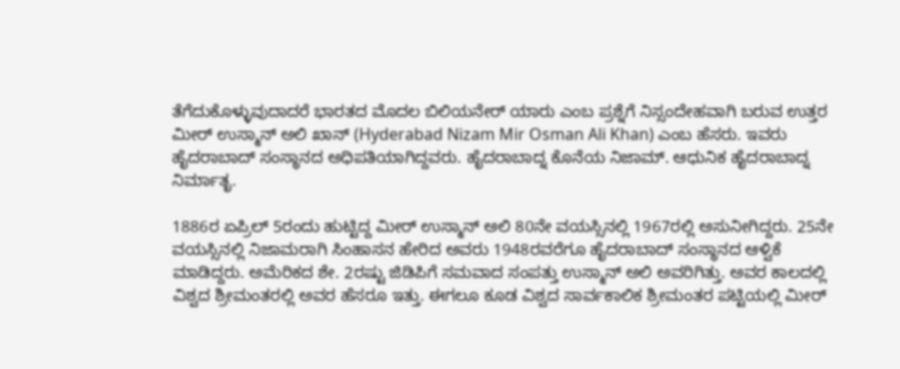ತೆಗೆದುಕೊಳ್ಳುವುದಾದರೆ ಭಾರತದ ಮೊದಲ ಬಿಲಿಯನೇರ್ ಯಾರು ಎಂಬ ಪ್ರಶ್ನೆಗೆ ನಿಸ್ಸಂದೇಹವಾಗಿ ಬರುವ ಉತ್ತರ ಮೀರ್ ಉಸ್ಮಾನ್ ಅಲಿ ಖಾನ್ (Hyderabad Nizam Mir Osman Ali Khan) ಎಂಬ ಹೆಸರು. ಇವರು ಹೈದರಾಬಾದ್ ಸಂಸ್ಥಾನದ ಅಧಿಪತಿಯಾಗಿದ್ದವರು. ಹೈದರಾಬಾದ್ನ ಕೊನೆಯ ನಿಜಾಮ್. ಆಧುನಿಕ ಹೈದರಾಬಾದ್ನ ನಿರ್ಮಾತೃ.

1886ರ ಏಪ್ರಿಲ್ 5ರಂದು ಹುಟ್ಟಿದ್ದ ಮೀರ್ ಉಸ್ಮಾನ್ ಅಲಿ 80ನೇ ವಯಸ್ಸಿನಲ್ಲಿ 1967ರಲ್ಲಿ ಅಸುನೀಗಿದ್ದರು. 25ನೇ ವಯಸ್ಸಿನಲ್ಲಿ ನಿಜಾಮರಾಗಿ ಸಿಂಹಾಸನ ಹೇರಿದ ಅವರು 1948ರವರೆಗೂ ಹೈದರಾಬಾದ್ ಸಂಸ್ಥಾನದ ಆಳ್ವಿಕೆ ಮಾಡಿದ್ದರು. ಅಮೆರಿಕದ ಶೇ. 2ರಷ್ಟು ಜಿಡಿಪಿಗೆ ಸಮವಾದ ಸಂಪತ್ತು ಉಸ್ಮಾನ್ ಅಲಿ ಅವರಿಗಿತ್ತು. ಅವರ ಕಾಲದಲ್ಲಿ ವಿಶ್ವದ ಶ್ರೀಮಂತರಲ್ಲಿ ಅವರ ಹೆಸರೂ ಇತ್ತು. ಈಗಲೂ ಕೂಡ ವಿಶ್ವದ ಸಾರ್ವಕಾಲಿಕ ಶ್ರೀಮಂತರ ಪಟ್ಟಿಯಲ್ಲಿ ಮೀರ್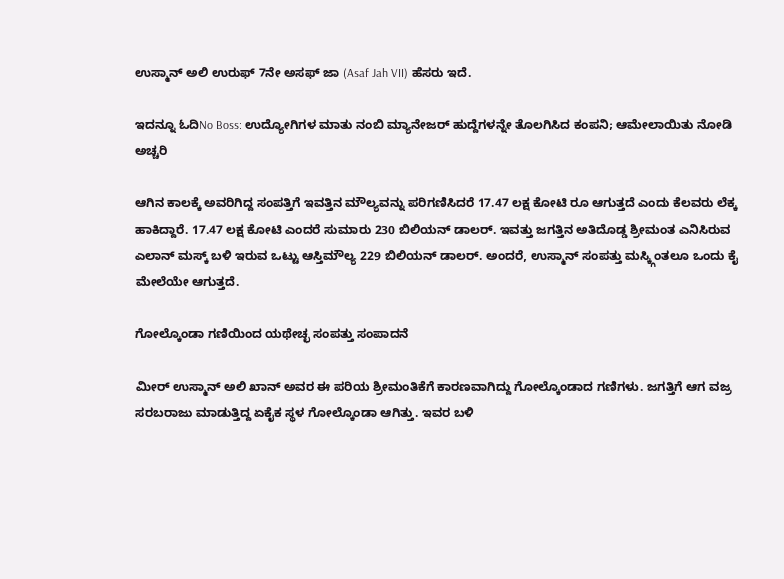ಉಸ್ಮಾನ್ ಅಲಿ ಉರುಫ್ 7ನೇ ಅಸಫ್ ಜಾ (Asaf Jah VII) ಹೆಸರು ಇದೆ.

ಇದನ್ನೂ ಓದಿNo Boss: ಉದ್ಯೋಗಿಗಳ ಮಾತು ನಂಬಿ ಮ್ಯಾನೇಜರ್ ಹುದ್ದೆಗಳನ್ನೇ ತೊಲಗಿಸಿದ ಕಂಪನಿ; ಆಮೇಲಾಯಿತು ನೋಡಿ ಅಚ್ಚರಿ

ಆಗಿನ ಕಾಲಕ್ಕೆ ಅವರಿಗಿದ್ದ ಸಂಪತ್ತಿಗೆ ಇವತ್ತಿನ ಮೌಲ್ಯವನ್ನು ಪರಿಗಣಿಸಿದರೆ 17.47 ಲಕ್ಷ ಕೋಟಿ ರೂ ಆಗುತ್ತದೆ ಎಂದು ಕೆಲವರು ಲೆಕ್ಕ ಹಾಕಿದ್ದಾರೆ. 17.47 ಲಕ್ಷ ಕೋಟಿ ಎಂದರೆ ಸುಮಾರು 230 ಬಿಲಿಯನ್ ಡಾಲರ್. ಇವತ್ತು ಜಗತ್ತಿನ ಅತಿದೊಡ್ಡ ಶ್ರೀಮಂತ ಎನಿಸಿರುವ ಎಲಾನ್ ಮಸ್ಕ್ ಬಳಿ ಇರುವ ಒಟ್ಟು ಆಸ್ತಿಮೌಲ್ಯ 229 ಬಿಲಿಯನ್ ಡಾಲರ್. ಅಂದರೆ, ಉಸ್ಮಾನ್ ಸಂಪತ್ತು ಮಸ್ಕ್ಗಿಂತಲೂ ಒಂದು ಕೈ ಮೇಲೆಯೇ ಆಗುತ್ತದೆ.

ಗೋಲ್ಕೊಂಡಾ ಗಣಿಯಿಂದ ಯಥೇಚ್ಛ ಸಂಪತ್ತು ಸಂಪಾದನೆ

ಮೀರ್ ಉಸ್ಮಾನ್ ಅಲಿ ಖಾನ್ ಅವರ ಈ ಪರಿಯ ಶ್ರೀಮಂತಿಕೆಗೆ ಕಾರಣವಾಗಿದ್ದು ಗೋಲ್ಕೊಂಡಾದ ಗಣಿಗಳು. ಜಗತ್ತಿಗೆ ಆಗ ವಜ್ರ ಸರಬರಾಜು ಮಾಡುತ್ತಿದ್ದ ಏಕೈಕ ಸ್ಥಳ ಗೋಲ್ಕೊಂಡಾ ಆಗಿತ್ತು. ಇವರ ಬಳಿ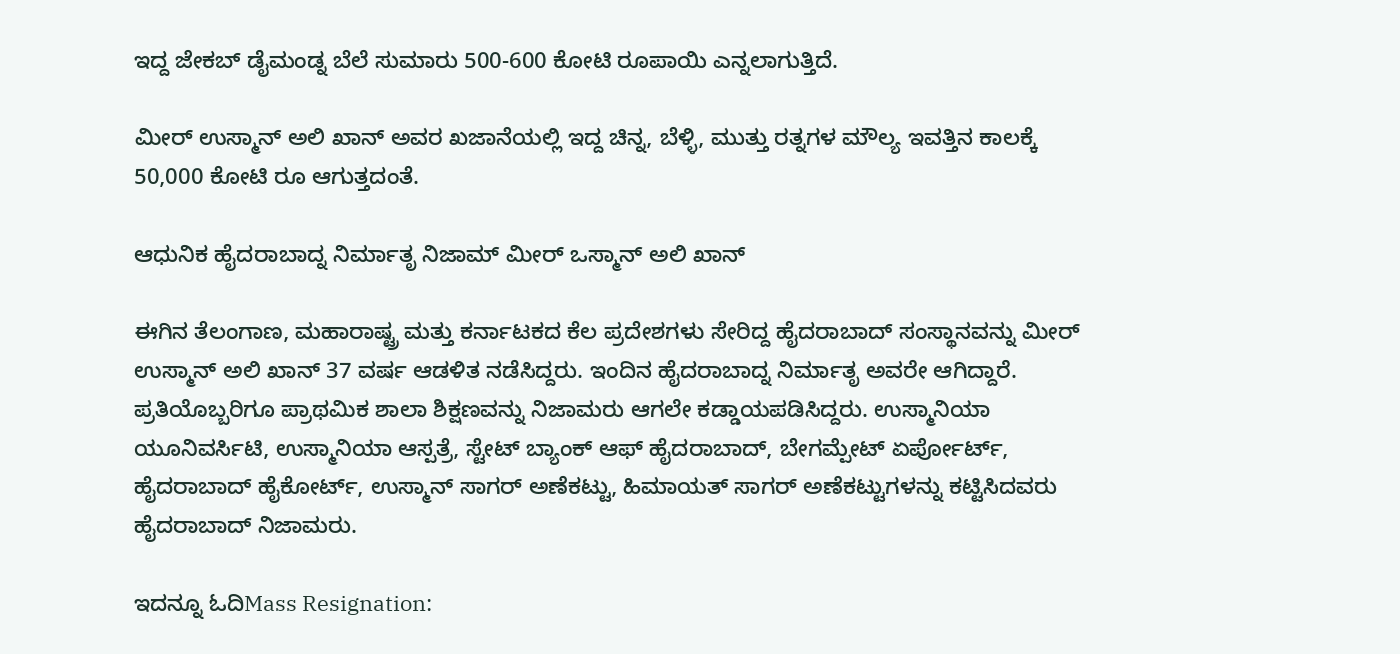ಇದ್ದ ಜೇಕಬ್ ಡೈಮಂಡ್ನ ಬೆಲೆ ಸುಮಾರು 500-600 ಕೋಟಿ ರೂಪಾಯಿ ಎನ್ನಲಾಗುತ್ತಿದೆ.

ಮೀರ್ ಉಸ್ಮಾನ್ ಅಲಿ ಖಾನ್ ಅವರ ಖಜಾನೆಯಲ್ಲಿ ಇದ್ದ ಚಿನ್ನ, ಬೆಳ್ಳಿ, ಮುತ್ತು ರತ್ನಗಳ ಮೌಲ್ಯ ಇವತ್ತಿನ ಕಾಲಕ್ಕೆ 50,000 ಕೋಟಿ ರೂ ಆಗುತ್ತದಂತೆ.

ಆಧುನಿಕ ಹೈದರಾಬಾದ್ನ ನಿರ್ಮಾತೃ ನಿಜಾಮ್ ಮೀರ್ ಒಸ್ಮಾನ್ ಅಲಿ ಖಾನ್

ಈಗಿನ ತೆಲಂಗಾಣ, ಮಹಾರಾಷ್ಟ್ರ ಮತ್ತು ಕರ್ನಾಟಕದ ಕೆಲ ಪ್ರದೇಶಗಳು ಸೇರಿದ್ದ ಹೈದರಾಬಾದ್ ಸಂಸ್ಥಾನವನ್ನು ಮೀರ್ ಉಸ್ಮಾನ್ ಅಲಿ ಖಾನ್ 37 ವರ್ಷ ಆಡಳಿತ ನಡೆಸಿದ್ದರು. ಇಂದಿನ ಹೈದರಾಬಾದ್ನ ನಿರ್ಮಾತೃ ಅವರೇ ಆಗಿದ್ದಾರೆ. ಪ್ರತಿಯೊಬ್ಬರಿಗೂ ಪ್ರಾಥಮಿಕ ಶಾಲಾ ಶಿಕ್ಷಣವನ್ನು ನಿಜಾಮರು ಆಗಲೇ ಕಡ್ಡಾಯಪಡಿಸಿದ್ದರು. ಉಸ್ಮಾನಿಯಾ ಯೂನಿವರ್ಸಿಟಿ, ಉಸ್ಮಾನಿಯಾ ಆಸ್ಪತ್ರೆ, ಸ್ಟೇಟ್ ಬ್ಯಾಂಕ್ ಆಫ್ ಹೈದರಾಬಾದ್, ಬೇಗಮ್ಪೇಟ್ ಏರ್ಪೋರ್ಟ್, ಹೈದರಾಬಾದ್ ಹೈಕೋರ್ಟ್, ಉಸ್ಮಾನ್ ಸಾಗರ್ ಅಣೆಕಟ್ಟು, ಹಿಮಾಯತ್ ಸಾಗರ್ ಅಣೆಕಟ್ಟುಗಳನ್ನು ಕಟ್ಟಿಸಿದವರು ಹೈದರಾಬಾದ್ ನಿಜಾಮರು.

ಇದನ್ನೂ ಓದಿMass Resignation: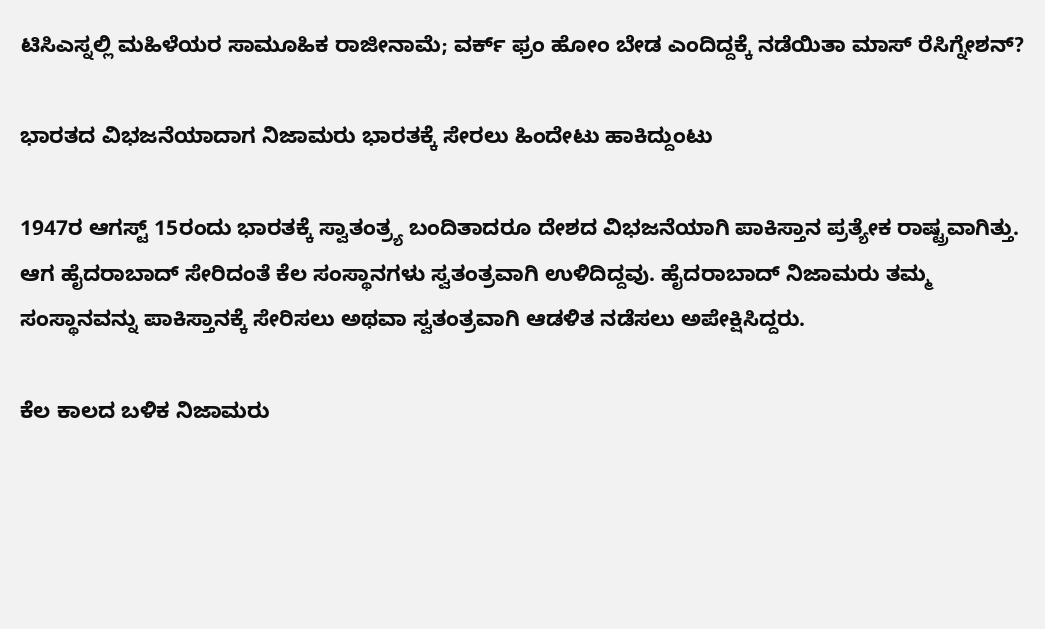ಟಿಸಿಎಸ್ನಲ್ಲಿ ಮಹಿಳೆಯರ ಸಾಮೂಹಿಕ ರಾಜೀನಾಮೆ; ವರ್ಕ್ ಫ್ರಂ ಹೋಂ ಬೇಡ ಎಂದಿದ್ದಕ್ಕೆ ನಡೆಯಿತಾ ಮಾಸ್ ರೆಸಿಗ್ನೇಶನ್?

ಭಾರತದ ವಿಭಜನೆಯಾದಾಗ ನಿಜಾಮರು ಭಾರತಕ್ಕೆ ಸೇರಲು ಹಿಂದೇಟು ಹಾಕಿದ್ದುಂಟು

1947ರ ಆಗಸ್ಟ್ 15ರಂದು ಭಾರತಕ್ಕೆ ಸ್ವಾತಂತ್ರ್ಯ ಬಂದಿತಾದರೂ ದೇಶದ ವಿಭಜನೆಯಾಗಿ ಪಾಕಿಸ್ತಾನ ಪ್ರತ್ಯೇಕ ರಾಷ್ಟ್ರವಾಗಿತ್ತು. ಆಗ ಹೈದರಾಬಾದ್ ಸೇರಿದಂತೆ ಕೆಲ ಸಂಸ್ಥಾನಗಳು ಸ್ವತಂತ್ರವಾಗಿ ಉಳಿದಿದ್ದವು. ಹೈದರಾಬಾದ್ ನಿಜಾಮರು ತಮ್ಮ ಸಂಸ್ಥಾನವನ್ನು ಪಾಕಿಸ್ತಾನಕ್ಕೆ ಸೇರಿಸಲು ಅಥವಾ ಸ್ವತಂತ್ರವಾಗಿ ಆಡಳಿತ ನಡೆಸಲು ಅಪೇಕ್ಷಿಸಿದ್ದರು.

ಕೆಲ ಕಾಲದ ಬಳಿಕ ನಿಜಾಮರು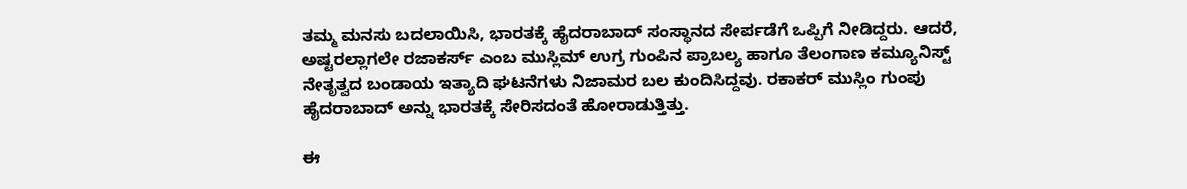ತಮ್ಮ ಮನಸು ಬದಲಾಯಿಸಿ, ಭಾರತಕ್ಕೆ ಹೈದರಾಬಾದ್ ಸಂಸ್ಥಾನದ ಸೇರ್ಪಡೆಗೆ ಒಪ್ಪಿಗೆ ನೀಡಿದ್ದರು. ಆದರೆ, ಅಷ್ಟರಲ್ಲಾಗಲೇ ರಜಾಕರ್ಸ್ ಎಂಬ ಮುಸ್ಲಿಮ್ ಉಗ್ರ ಗುಂಪಿನ ಪ್ರಾಬಲ್ಯ ಹಾಗೂ ತೆಲಂಗಾಣ ಕಮ್ಯೂನಿಸ್ಟ್ ನೇತೃತ್ವದ ಬಂಡಾಯ ಇತ್ಯಾದಿ ಘಟನೆಗಳು ನಿಜಾಮರ ಬಲ ಕುಂದಿಸಿದ್ದವು. ರಕಾಕರ್ ಮುಸ್ಲಿಂ ಗುಂಪು ಹೈದರಾಬಾದ್ ಅನ್ನು ಭಾರತಕ್ಕೆ ಸೇರಿಸದಂತೆ ಹೋರಾಡುತ್ತಿತ್ತು.

ಈ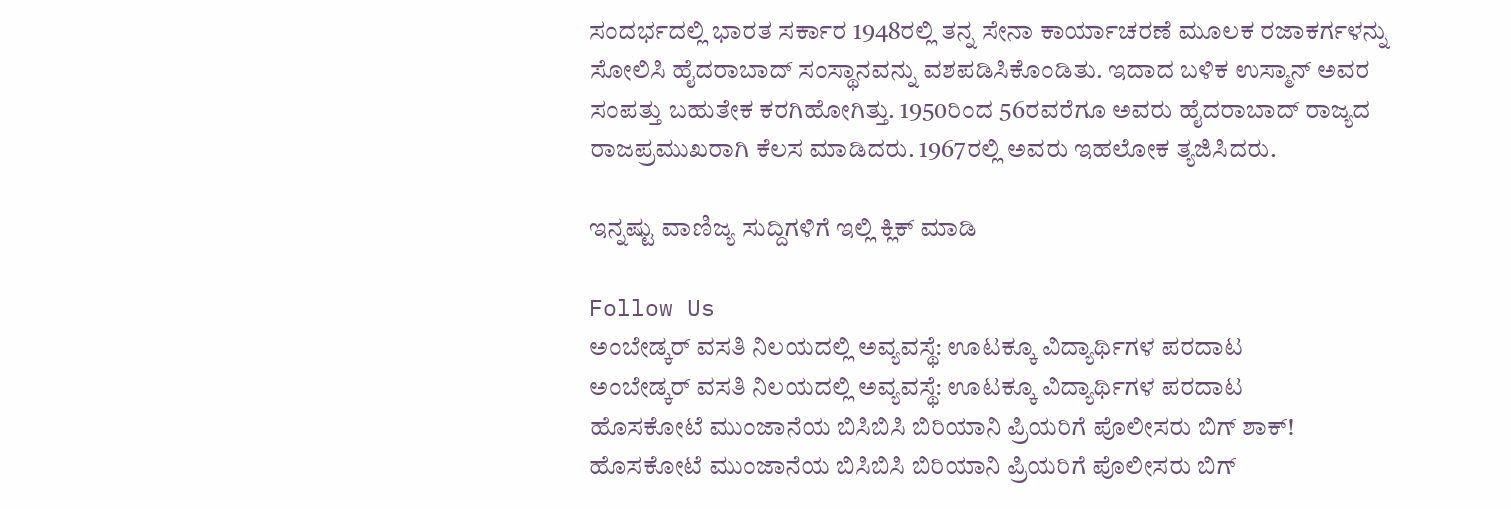ಸಂದರ್ಭದಲ್ಲಿ ಭಾರತ ಸರ್ಕಾರ 1948ರಲ್ಲಿ ತನ್ನ ಸೇನಾ ಕಾರ್ಯಾಚರಣೆ ಮೂಲಕ ರಜಾಕರ್ಗಳನ್ನು ಸೋಲಿಸಿ ಹೈದರಾಬಾದ್ ಸಂಸ್ಥಾನವನ್ನು ವಶಪಡಿಸಿಕೊಂಡಿತು. ಇದಾದ ಬಳಿಕ ಉಸ್ಮಾನ್ ಅವರ ಸಂಪತ್ತು ಬಹುತೇಕ ಕರಗಿಹೋಗಿತ್ತು. 1950ರಿಂದ 56ರವರೆಗೂ ಅವರು ಹೈದರಾಬಾದ್ ರಾಜ್ಯದ ರಾಜಪ್ರಮುಖರಾಗಿ ಕೆಲಸ ಮಾಡಿದರು. 1967ರಲ್ಲಿ ಅವರು ಇಹಲೋಕ ತ್ಯಜಿಸಿದರು.

ಇನ್ನಷ್ಟು ವಾಣಿಜ್ಯ ಸುದ್ದಿಗಳಿಗೆ ಇಲ್ಲಿ ಕ್ಲಿಕ್ ಮಾಡಿ

Follow Us
ಅಂಬೇಡ್ಕರ್ ವಸತಿ ನಿಲಯದಲ್ಲಿ ಅವ್ಯವಸ್ಥೆ: ಊಟಕ್ಕೂ ವಿದ್ಯಾರ್ಥಿಗಳ ಪರದಾಟ
ಅಂಬೇಡ್ಕರ್ ವಸತಿ ನಿಲಯದಲ್ಲಿ ಅವ್ಯವಸ್ಥೆ: ಊಟಕ್ಕೂ ವಿದ್ಯಾರ್ಥಿಗಳ ಪರದಾಟ
ಹೊಸಕೋಟೆ ಮುಂಜಾನೆಯ ಬಿಸಿಬಿಸಿ ಬಿರಿಯಾನಿ ಪ್ರಿಯರಿಗೆ ಪೊಲೀಸರು ಬಿಗ್ ಶಾಕ್!
ಹೊಸಕೋಟೆ ಮುಂಜಾನೆಯ ಬಿಸಿಬಿಸಿ ಬಿರಿಯಾನಿ ಪ್ರಿಯರಿಗೆ ಪೊಲೀಸರು ಬಿಗ್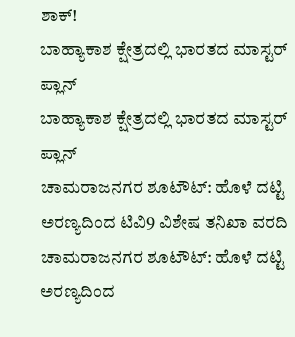ಶಾಕ್!
ಬಾಹ್ಯಾಕಾಶ ಕ್ಷೇತ್ರದಲ್ಲಿ ಭಾರತದ ಮಾಸ್ಟರ್ ಪ್ಲಾನ್
ಬಾಹ್ಯಾಕಾಶ ಕ್ಷೇತ್ರದಲ್ಲಿ ಭಾರತದ ಮಾಸ್ಟರ್ ಪ್ಲಾನ್
ಚಾಮರಾಜನಗರ ಶೂಟೌಟ್: ಹೊಳೆ ದಟ್ಟಿ ಅರಣ್ಯದಿಂದ ಟಿವಿ9 ವಿಶೇಷ ತನಿಖಾ ವರದಿ
ಚಾಮರಾಜನಗರ ಶೂಟೌಟ್: ಹೊಳೆ ದಟ್ಟಿ ಅರಣ್ಯದಿಂದ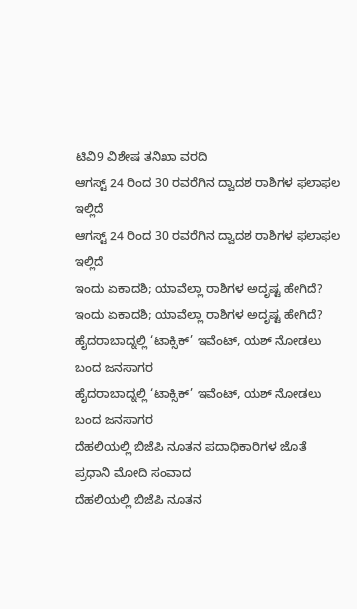ಟಿವಿ9 ವಿಶೇಷ ತನಿಖಾ ವರದಿ
ಆಗಸ್ಟ್ 24 ರಿಂದ 30 ರವರೆಗಿನ ದ್ವಾದಶ ರಾಶಿಗಳ ಫಲಾಫಲ ಇಲ್ಲಿದೆ
ಆಗಸ್ಟ್ 24 ರಿಂದ 30 ರವರೆಗಿನ ದ್ವಾದಶ ರಾಶಿಗಳ ಫಲಾಫಲ ಇಲ್ಲಿದೆ
ಇಂದು ಏಕಾದಶಿ; ಯಾವೆಲ್ಲಾ ರಾಶಿಗಳ ಅದೃಷ್ಟ ಹೇಗಿದೆ?
ಇಂದು ಏಕಾದಶಿ; ಯಾವೆಲ್ಲಾ ರಾಶಿಗಳ ಅದೃಷ್ಟ ಹೇಗಿದೆ?
ಹೈದರಾಬಾದ್ನಲ್ಲಿ ‘ಟಾಕ್ಸಿಕ್’ ಇವೆಂಟ್, ಯಶ್ ನೋಡಲು ಬಂದ ಜನಸಾಗರ
ಹೈದರಾಬಾದ್ನಲ್ಲಿ ‘ಟಾಕ್ಸಿಕ್’ ಇವೆಂಟ್, ಯಶ್ ನೋಡಲು ಬಂದ ಜನಸಾಗರ
ದೆಹಲಿಯಲ್ಲಿ ಬಿಜೆಪಿ ನೂತನ ಪದಾಧಿಕಾರಿಗಳ ಜೊತೆ ಪ್ರಧಾನಿ ಮೋದಿ ಸಂವಾದ
ದೆಹಲಿಯಲ್ಲಿ ಬಿಜೆಪಿ ನೂತನ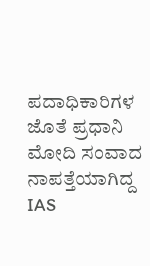ಪದಾಧಿಕಾರಿಗಳ ಜೊತೆ ಪ್ರಧಾನಿ ಮೋದಿ ಸಂವಾದ
ನಾಪತ್ತೆಯಾಗಿದ್ದ IAS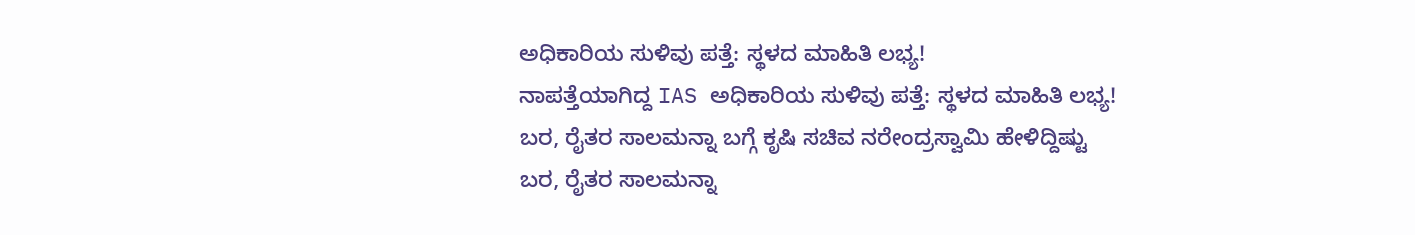ಅಧಿಕಾರಿಯ ಸುಳಿವು ಪತ್ತೆ: ಸ್ಥಳದ ಮಾಹಿತಿ ಲಭ್ಯ!
ನಾಪತ್ತೆಯಾಗಿದ್ದ IAS ಅಧಿಕಾರಿಯ ಸುಳಿವು ಪತ್ತೆ: ಸ್ಥಳದ ಮಾಹಿತಿ ಲಭ್ಯ!
ಬರ, ರೈತರ ಸಾಲಮನ್ನಾ ಬಗ್ಗೆ ಕೃಷಿ ಸಚಿವ ನರೇಂದ್ರಸ್ವಾಮಿ ಹೇಳಿದ್ದಿಷ್ಟು
ಬರ, ರೈತರ ಸಾಲಮನ್ನಾ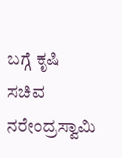ಬಗ್ಗೆ ಕೃಷಿ ಸಚಿವ ನರೇಂದ್ರಸ್ವಾಮಿ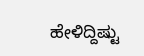ಹೇಳಿದ್ದಿಷ್ಟು